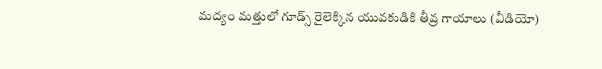మద్యం మత్తులో గూడ్స్ రైలెక్కిన యువకుడికి తీవ్ర గాయాలు (వీడియో)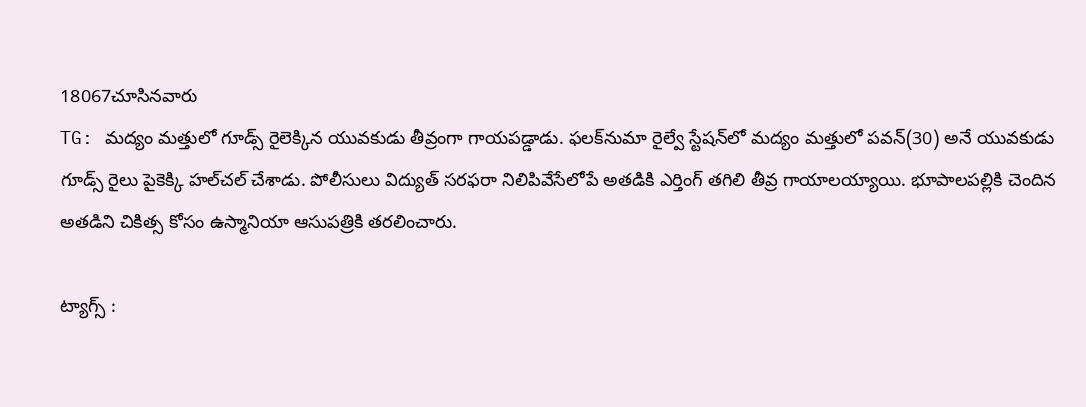18067చూసినవారు
TG: మద్యం మత్తులో గూడ్స్ రైలెక్కిన యువకుడు తీవ్రంగా గాయపడ్డాడు. ఫలక్‌నుమా రైల్వే స్టేషన్‌లో మద్యం మత్తులో పవన్(30) అనే యువకుడు గూడ్స్ రైలు పైకెక్కి హల్‌చల్ చేశాడు. పోలీసులు విద్యుత్ సరఫరా నిలిపివేసేలోపే అతడికి ఎర్తింగ్ తగిలి తీవ్ర గాయాలయ్యాయి. భూపాలపల్లికి చెందిన అతడిని చికిత్స కోసం ఉస్మానియా ఆసుపత్రికి తరలించారు.

ట్యాగ్స్ :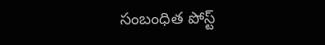సంబంధిత పోస్ట్